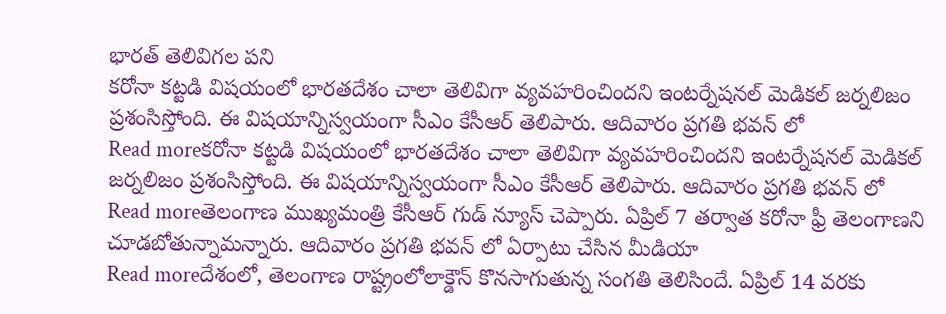భారత్ తెలివిగల పని
కరోనా కట్టడి విషయంలో భారతదేశం చాలా తెలివిగా వ్యవహరించిందని ఇంటర్నేషనల్ మెడికల్ జర్నలిజం ప్రశంసిస్తోంది. ఈ విషయాన్నిస్వయంగా సీఎం కేసీఆర్ తెలిపారు. ఆదివారం ప్రగతి భవన్ లో
Read moreకరోనా కట్టడి విషయంలో భారతదేశం చాలా తెలివిగా వ్యవహరించిందని ఇంటర్నేషనల్ మెడికల్ జర్నలిజం ప్రశంసిస్తోంది. ఈ విషయాన్నిస్వయంగా సీఎం కేసీఆర్ తెలిపారు. ఆదివారం ప్రగతి భవన్ లో
Read moreతెలంగాణ ముఖ్యమంత్రి కేసీఆర్ గుడ్ న్యూస్ చెప్పారు. ఏప్రిల్ 7 తర్వాత కరోనా ఫ్రీ తెలంగాణని చూడబోతున్నామన్నారు. ఆదివారం ప్రగతి భవన్ లో ఏర్పాటు చేసిన మీడియా
Read moreదేశంలో, తెలంగాణ రాష్ట్రంలోలాక్డౌన్ కొనసాగుతున్న సంగతి తెలిసిందే. ఏప్రిల్ 14 వరకు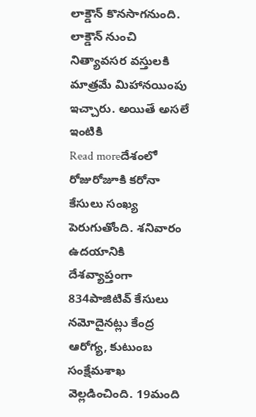లాక్డౌన్ కొనసాగనుంది. లాక్డౌన్ నుంచి నిత్యావసర వస్తులకి మాత్రమే మిహానయింపు ఇచ్చారు. అయితే అసలే ఇంటికి
Read moreదేశంలో రోజురోజూకి కరోనా కేసులు సంఖ్య పెరుగుతోంది. శనివారం ఉదయానికి దేశవ్యాప్తంగా 834పాజిటివ్ కేసులు నమోదైనట్లు కేంద్ర ఆరోగ్య, కుటుంబ సంక్షేమశాఖ వెల్లడించింది. 19మంది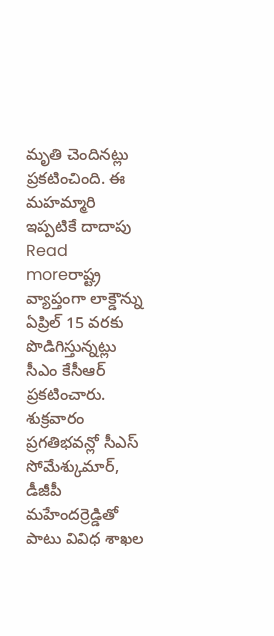మృతి చెందినట్లు ప్రకటించింది. ఈ మహమ్మారి ఇప్పటికే దాదాపు
Read moreరాష్ట్ర వ్యాప్తంగా లాక్డౌన్ను ఏప్రిల్ 15 వరకు పొడిగిస్తున్నట్లు సీఎం కేసీఆర్ ప్రకటించారు. శుక్రవారం ప్రగతిభవన్లో సీఎస్ సోమేశ్కుమార్, డీజీపీ మహేందర్రెడ్డితో పాటు వివిధ శాఖల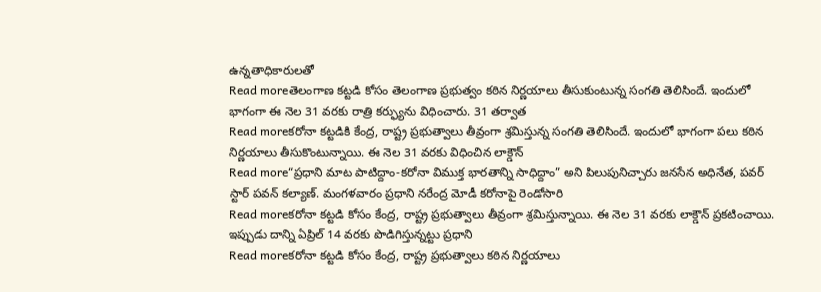ఉన్నతాధికారులతో
Read moreతెలంగాణ కట్టడి కోసం తెలంగాణ ప్రభుత్వం కఠిన నిర్ణయాలు తీసుకుంటున్న సంగతి తెలిసిందే. ఇందులో భాగంగా ఈ నెల 31 వరకు రాత్రి కర్ఫ్యును విధించారు. 31 తర్వాత
Read moreకరోనా కట్టడికి కేంద్ర, రాష్ట్ర ప్రభుత్వాలు తీవ్రంగా శ్రమిస్తున్న సంగతి తెలిసిందే. ఇందులో భాగంగా పలు కఠిన నిర్ణయాలు తీసుకొంటున్నాయి. ఈ నెల 31 వరకు విధించిన లాక్డౌన్
Read more“ప్రధాని మాట పాటిద్దాం-కరోనా విముక్త భారతాన్ని సాధిద్దాం” అని పిలుపునిచ్చారు జనసేన అధినేత, పవర్ స్టార్ పవన్ కల్యాణ్. మంగళవారం ప్రధాని నరేంద్ర మోడీ కరోనాపై రెండోసారి
Read moreకరోనా కట్టడి కోసం కేంద్ర, రాష్ట్ర ప్రభుత్వాలు తీవ్రంగా శ్రమిస్తున్నాయి. ఈ నెల 31 వరకు లాక్డౌన్ ప్రకటించాయి. ఇప్పుడు దాన్ని ఏప్రిల్ 14 వరకు పొడిగిస్తున్నట్టు ప్రధాని
Read moreకరోనా కట్టడి కోసం కేంద్ర, రాష్ట్ర ప్రభుత్వాలు కఠిన నిర్ణయాలు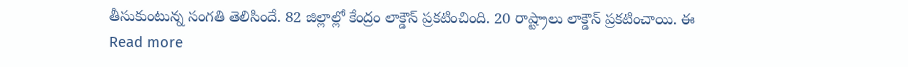తీసుకుంటున్న సంగతి తెలిసిందే. 82 జిల్లాల్లో కేంద్రం లాక్డౌన్ ప్రకటించింది. 20 రాష్ట్రాలు లాక్డౌన్ ప్రకటించాయి. ఈ
Read more